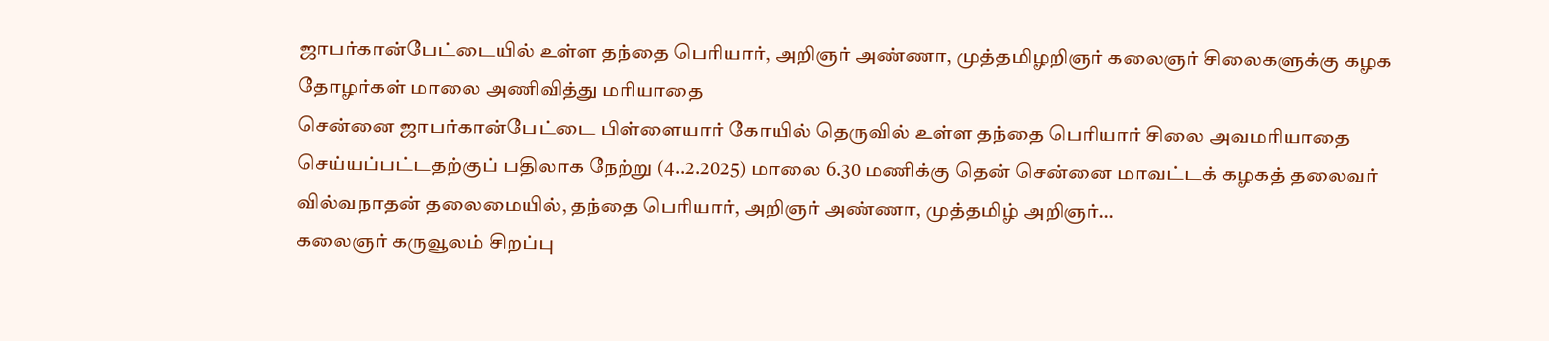ஜாபர்கான்பேட்டையில் உள்ள தந்தை பெரியார், அறிஞர் அண்ணா, முத்தமிழறிஞர் கலைஞர் சிலைகளுக்கு கழக தோழர்கள் மாலை அணிவித்து மரியாதை
சென்னை ஜாபர்கான்பேட்டை பிள்ளையார் கோயில் தெருவில் உள்ள தந்தை பெரியார் சிலை அவமரியாதை செய்யப்பட்டதற்குப் பதிலாக நேற்று (4..2.2025) மாலை 6.30 மணிக்கு தென் சென்னை மாவட்டக் கழகத் தலைவர் வில்வநாதன் தலைமையில், தந்தை பெரியார், அறிஞர் அண்ணா, முத்தமிழ் அறிஞர்…
கலைஞர் கருவூலம் சிறப்பு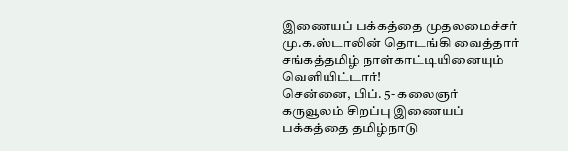இணையப் பக்கத்தை முதலமைச்சர் மு.க.ஸ்டாலின் தொடங்கி வைத்தார் சங்கத்தமிழ் நாள்காட்டியினையும் வெளியிட்டார்!
சென்னை, பிப். 5- கலைஞர் கருவூலம் சிறப்பு இணையப் பக்கத்தை தமிழ்நாடு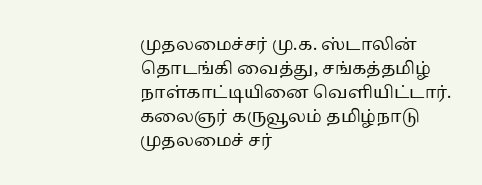முதலமைச்சர் மு.க. ஸ்டாலின் தொடங்கி வைத்து, சங்கத்தமிழ் நாள்காட்டியினை வெளியிட்டார். கலைஞர் கருவூலம் தமிழ்நாடு முதலமைச் சர்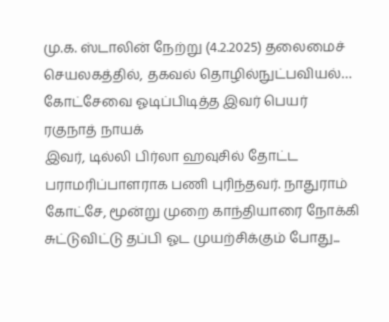மு.க. ஸ்டாலின் நேற்று (4.2.2025) தலைமைச் செயலகத்தில், தகவல் தொழில்நுட்பவியல்…
கோட்சேவை ஓடிப்பிடித்த இவர் பெயர் ரகுநாத் நாயக்
இவர், டில்லி பிர்லா ஹவுசில் தோட்ட பராமரிப்பாளராக பணி புரிந்தவர். நாதுராம் கோட்சே, மூன்று முறை காந்தியாரை நோக்கி சுட்டுவிட்டு தப்பி ஓட முயற்சிக்கும் போது...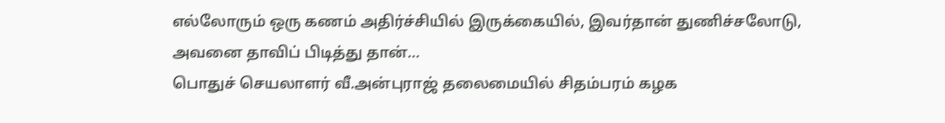எல்லோரும் ஒரு கணம் அதிர்ச்சியில் இருக்கையில், இவர்தான் துணிச்சலோடு, அவனை தாவிப் பிடித்து தான்…
பொதுச் செயலாளர் வீ.அன்புராஜ் தலைமையில் சிதம்பரம் கழக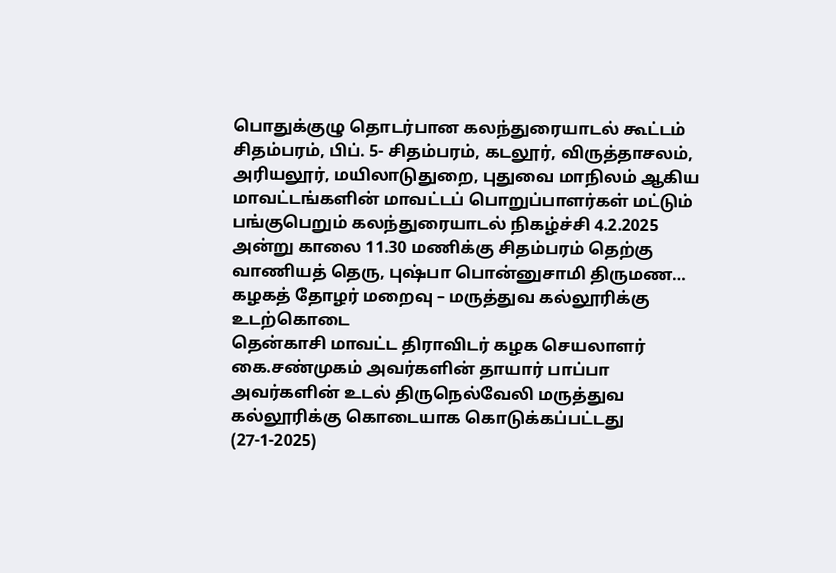பொதுக்குழு தொடர்பான கலந்துரையாடல் கூட்டம்
சிதம்பரம், பிப். 5- சிதம்பரம், கடலூர், விருத்தாசலம், அரியலூர், மயிலாடுதுறை, புதுவை மாநிலம் ஆகிய மாவட்டங்களின் மாவட்டப் பொறுப்பாளர்கள் மட்டும் பங்குபெறும் கலந்துரையாடல் நிகழ்ச்சி 4.2.2025 அன்று காலை 11.30 மணிக்கு சிதம்பரம் தெற்கு வாணியத் தெரு, புஷ்பா பொன்னுசாமி திருமண…
கழகத் தோழர் மறைவு – மருத்துவ கல்லூரிக்கு உடற்கொடை
தென்காசி மாவட்ட திராவிடர் கழக செயலாளர் கை.சண்முகம் அவர்களின் தாயார் பாப்பா அவர்களின் உடல் திருநெல்வேலி மருத்துவ கல்லூரிக்கு கொடையாக கொடுக்கப்பட்டது (27-1-2025)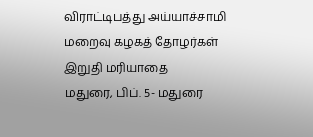விராட்டிபத்து அய்யாச்சாமி மறைவு கழகத் தோழர்கள் இறுதி மரியாதை
மதுரை, பிப். 5- மதுரை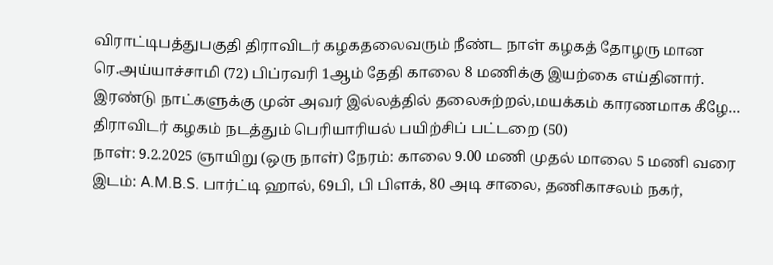விராட்டிபத்துபகுதி திராவிடர் கழகதலைவரும் நீண்ட நாள் கழகத் தோழரு மான ரெ.அய்யாச்சாமி (72) பிப்ரவரி 1ஆம் தேதி காலை 8 மணிக்கு இயற்கை எய்தினார். இரண்டு நாட்களுக்கு முன் அவர் இல்லத்தில் தலைசுற்றல்,மயக்கம் காரணமாக கீழே…
திராவிடர் கழகம் நடத்தும் பெரியாரியல் பயிற்சிப் பட்டறை (50)
நாள்: 9.2.2025 ஞாயிறு (ஒரு நாள்) நேரம்: காலை 9.00 மணி முதல் மாலை 5 மணி வரை இடம்: A.M.B.S. பார்ட்டி ஹால், 69பி, பி பிளக், 80 அடி சாலை, தணிகாசலம் நகர்,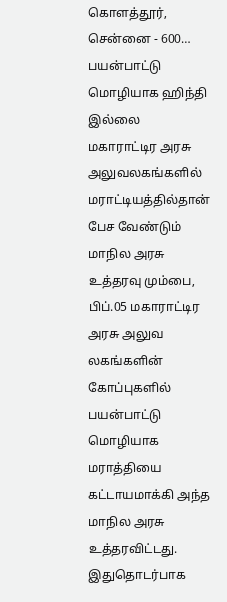கொளத்தூர், சென்னை - 600…
பயன்பாட்டு மொழியாக ஹிந்தி இல்லை
மகாராட்டிர அரசு அலுவலகங்களில் மராட்டியத்தில்தான் பேச வேண்டும் மாநில அரசு உத்தரவு மும்பை, பிப்.05 மகாராட்டிர அரசு அலுவ லகங்களின் கோப்புகளில் பயன்பாட்டு மொழியாக மராத்தியை கட்டாயமாக்கி அந்த மாநில அரசு உத்தரவிட்டது. இதுதொடர்பாக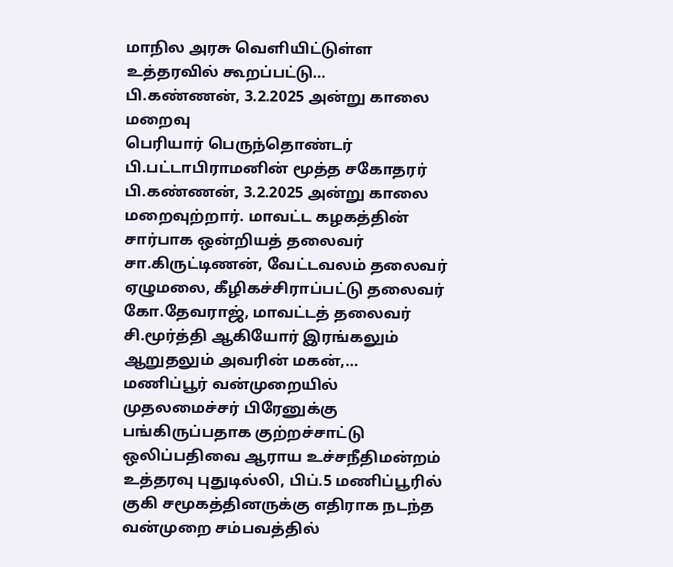மாநில அரசு வெளியிட்டுள்ள உத்தரவில் கூறப்பட்டு…
பி.கண்ணன், 3.2.2025 அன்று காலை மறைவு
பெரியார் பெருந்தொண்டர் பி.பட்டாபிராமனின் மூத்த சகோதரர் பி.கண்ணன், 3.2.2025 அன்று காலை மறைவுற்றார். மாவட்ட கழகத்தின் சார்பாக ஒன்றியத் தலைவர் சா.கிருட்டிணன், வேட்டவலம் தலைவர் ஏழுமலை, கீழிகச்சிராப்பட்டு தலைவர் கோ.தேவராஜ், மாவட்டத் தலைவர் சி.மூர்த்தி ஆகியோர் இரங்கலும் ஆறுதலும் அவரின் மகன்,…
மணிப்பூர் வன்முறையில் முதலமைச்சர் பிரேனுக்கு பங்கிருப்பதாக குற்றச்சாட்டு
ஒலிப்பதிவை ஆராய உச்சநீதிமன்றம் உத்தரவு புதுடில்லி, பிப்.5 மணிப்பூரில் குகி சமூகத்தினருக்கு எதிராக நடந்த வன்முறை சம்பவத்தில்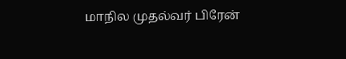மாநில முதல்வர் பிரேன்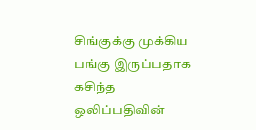சிங்குக்கு முக்கிய பங்கு இருப்பதாக கசிந்த ஒலிப்பதிவின்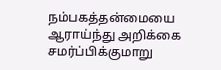நம்பகத்தன்மையை ஆராய்ந்து அறிக்கை சமர்ப்பிக்குமாறு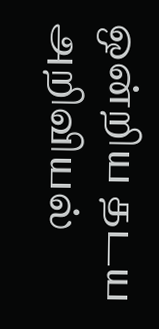ஒன்றிய தடய அறிவியல்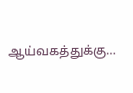ஆய்வகத்துக்கு…